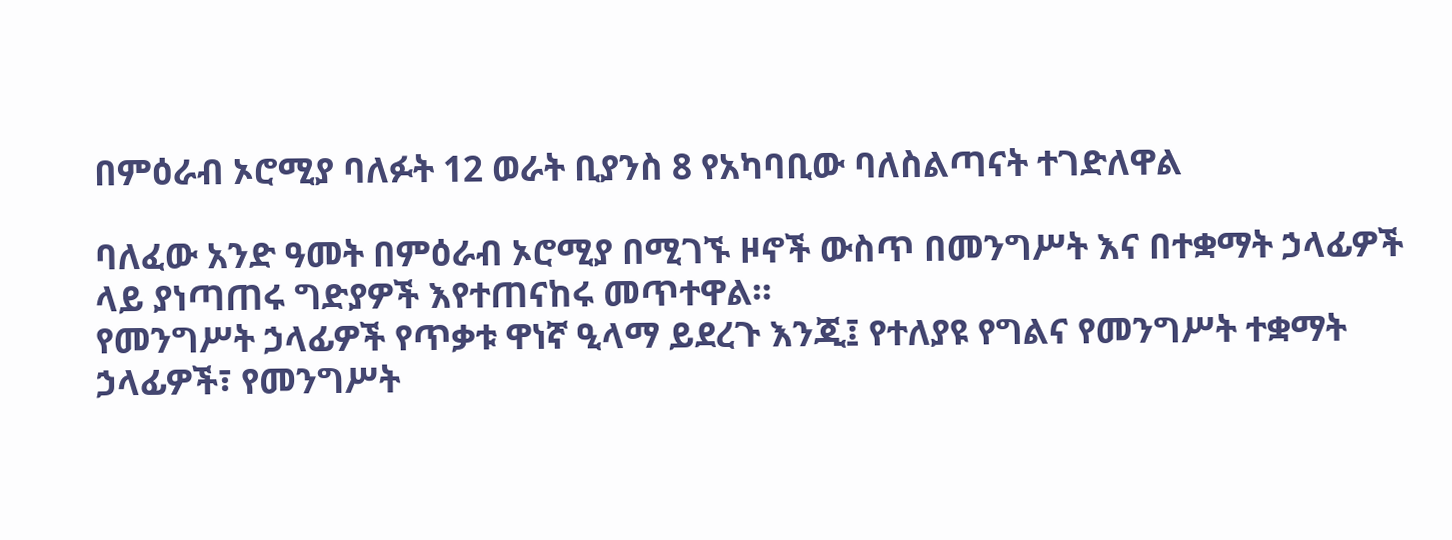በምዕራብ ኦሮሚያ ባለፉት 12 ወራት ቢያንስ 8 የአካባቢው ባለስልጣናት ተገድለዋል

ባለፈው አንድ ዓመት በምዕራብ ኦሮሚያ በሚገኙ ዞኖች ውስጥ በመንግሥት እና በተቋማት ኃላፊዎች ላይ ያነጣጠሩ ግድያዎች እየተጠናከሩ መጥተዋል።
የመንግሥት ኃላፊዎች የጥቃቱ ዋነኛ ዒላማ ይደረጉ እንጂ፤ የተለያዩ የግልና የመንግሥት ተቋማት ኃላፊዎች፣ የመንግሥት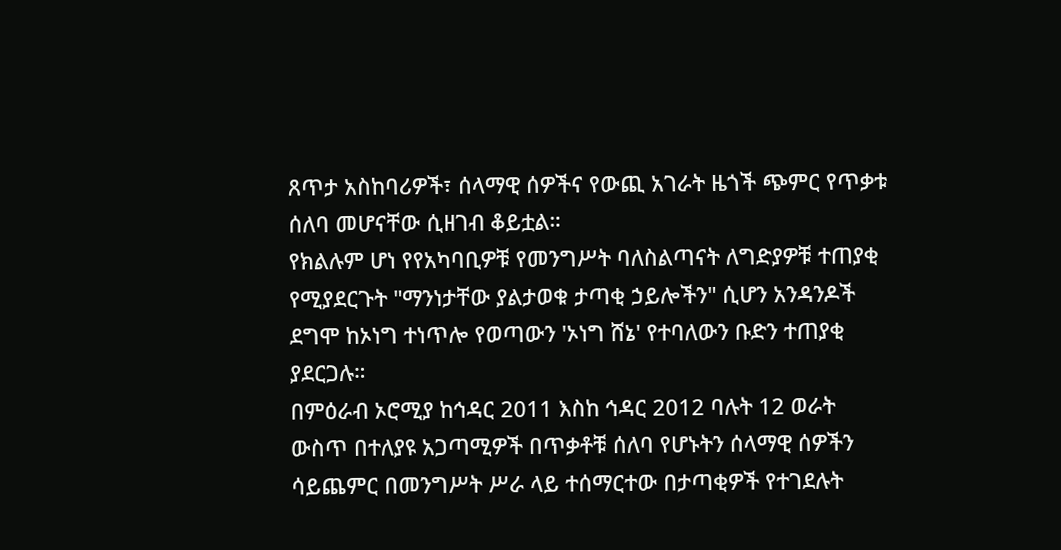ጸጥታ አስከባሪዎች፣ ሰላማዊ ሰዎችና የውጪ አገራት ዜጎች ጭምር የጥቃቱ ሰለባ መሆናቸው ሲዘገብ ቆይቷል።
የክልሉም ሆነ የየአካባቢዎቹ የመንግሥት ባለስልጣናት ለግድያዎቹ ተጠያቂ የሚያደርጉት "ማንነታቸው ያልታወቁ ታጣቂ ኃይሎችን" ሲሆን አንዳንዶች ደግሞ ከኦነግ ተነጥሎ የወጣውን 'ኦነግ ሸኔ' የተባለውን ቡድን ተጠያቂ ያደርጋሉ።
በምዕራብ ኦሮሚያ ከኅዳር 2011 እስከ ኅዳር 2012 ባሉት 12 ወራት ውስጥ በተለያዩ አጋጣሚዎች በጥቃቶቹ ሰለባ የሆኑትን ሰላማዊ ሰዎችን ሳይጨምር በመንግሥት ሥራ ላይ ተሰማርተው በታጣቂዎች የተገደሉት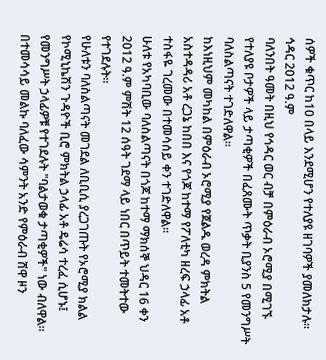ሰዎች ቁጥር ከ10 በላይ እንደሚሆን የተለያዩ ዘገባዎች ያመለክታሉ።
ኅዳር 2012 ዓ.ም
ባለንበት ዓመት በዚህ የኅዳር ወር ብቻ በምዕራብ ኦሮሚያ በሚገኙ የተለያዩ ቦታዎች ላይ ታጣቂዎች በፈጸሙት ጥቃት ቢያንስ 5 የመንግሥት ባለስልጣናት ተገድለዋል።
ከእነዚህም መካከል በምዕራብ ኦሮሚያ የጀልዱ ወረዳ ምክትል አስተዳዳሪ አቶ ረጋኔ ከበበ እና የጎጆ ከተማ የፖለቲካ ዘረፍ ኃላፊ አቶ ተስፋዬ ገረመው በተመሳሰይ ቀን ተገድለዋል።
ሁለቱ የአካባቢው ባለስልጣናት በጎጆ ከተማ ማክሰኞ ህዳር 16 ቀን 2012 ዓ.ም ምሽት 12 ሰዓት ገደማ ላይ ነበር በጥይት ተመትተው የተገደሉት።
የሁለቱን ባለስልጣናት መገደል ለቢቢሲ ያረጋገጡት የኦሮሚያ ክልል የኮሚኒኬሽን ጉዳዮች ቢሮ ምክትል ኃላፊ አቶ ዴሬሳ ተረፈ ሲሆኑ፤ የመንግሥት ኃላፊዎቹ የተገደሉት "ባልታወቁ ታጣቂዎች" ነው ብለዋል።
በተመሳሳይ መልኩ ባለፈው ሳምንት አንድ የምዕራብ ሸዋ ዞን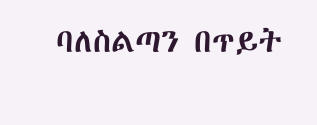ባለስልጣን በጥይት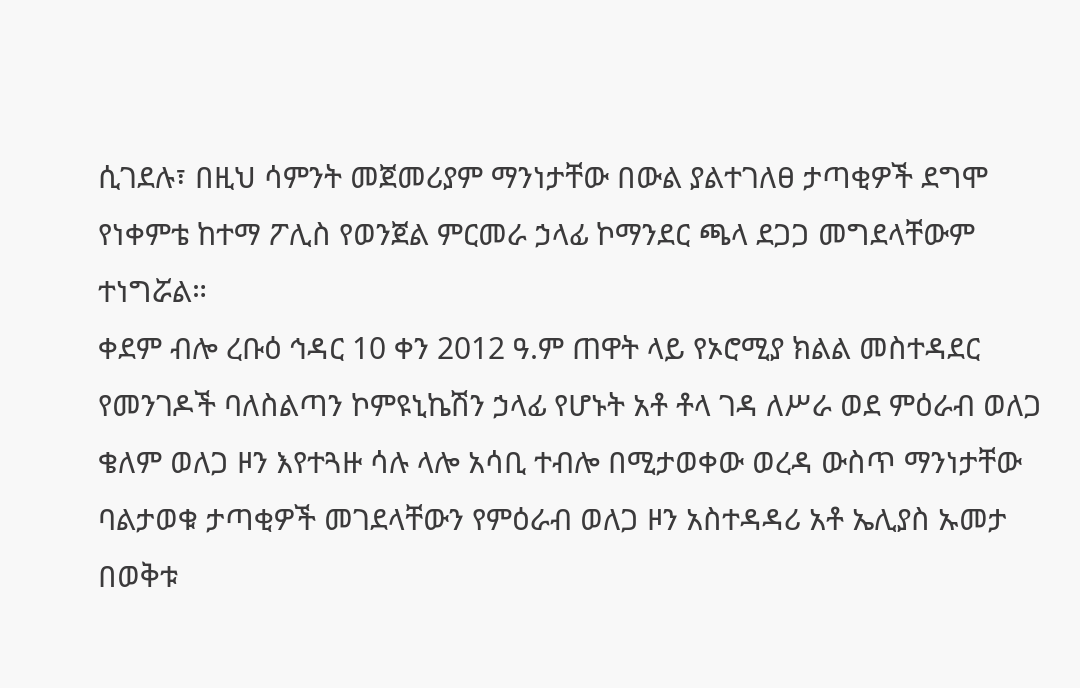ሲገደሉ፣ በዚህ ሳምንት መጀመሪያም ማንነታቸው በውል ያልተገለፀ ታጣቂዎች ደግሞ የነቀምቴ ከተማ ፖሊስ የወንጀል ምርመራ ኃላፊ ኮማንደር ጫላ ደጋጋ መግደላቸውም ተነግሯል።
ቀደም ብሎ ረቡዕ ኅዳር 10 ቀን 2012 ዓ.ም ጠዋት ላይ የኦሮሚያ ክልል መስተዳደር የመንገዶች ባለስልጣን ኮምዩኒኬሽን ኃላፊ የሆኑት አቶ ቶላ ገዳ ለሥራ ወደ ምዕራብ ወለጋ ቄለም ወለጋ ዞን እየተጓዙ ሳሉ ላሎ አሳቢ ተብሎ በሚታወቀው ወረዳ ውስጥ ማንነታቸው ባልታወቁ ታጣቂዎች መገደላቸውን የምዕራብ ወለጋ ዞን አስተዳዳሪ አቶ ኤሊያስ ኡመታ በወቅቱ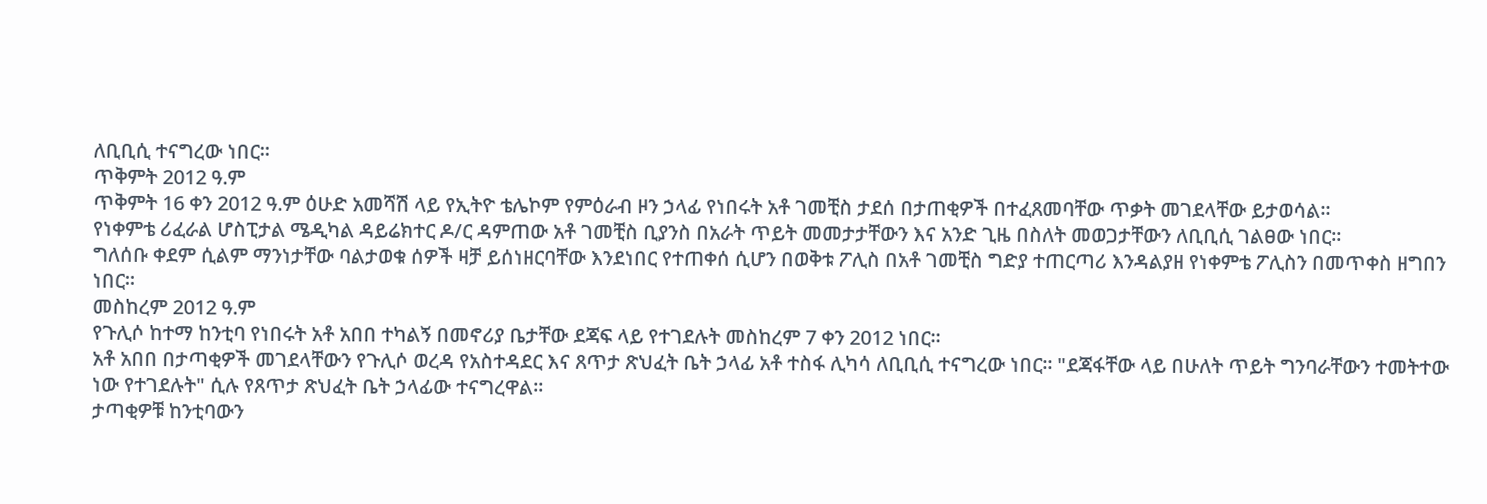ለቢቢሲ ተናግረው ነበር።
ጥቅምት 2012 ዓ.ም
ጥቅምት 16 ቀን 2012 ዓ.ም ዕሁድ አመሻሽ ላይ የኢትዮ ቴሌኮም የምዕራብ ዞን ኃላፊ የነበሩት አቶ ገመቺስ ታደሰ በታጠቂዎች በተፈጸመባቸው ጥቃት መገደላቸው ይታወሳል።
የነቀምቴ ሪፈራል ሆስፒታል ሜዲካል ዳይሬክተር ዶ/ር ዳምጠው አቶ ገመቺስ ቢያንስ በአራት ጥይት መመታታቸውን እና አንድ ጊዜ በስለት መወጋታቸውን ለቢቢሲ ገልፀው ነበር።
ግለሰቡ ቀደም ሲልም ማንነታቸው ባልታወቁ ሰዎች ዛቻ ይሰነዘርባቸው እንደነበር የተጠቀሰ ሲሆን በወቅቱ ፖሊስ በአቶ ገመቺስ ግድያ ተጠርጣሪ እንዳልያዘ የነቀምቴ ፖሊስን በመጥቀስ ዘግበን ነበር።
መስከረም 2012 ዓ.ም
የጉሊሶ ከተማ ከንቲባ የነበሩት አቶ አበበ ተካልኝ በመኖሪያ ቤታቸው ደጃፍ ላይ የተገደሉት መስከረም 7 ቀን 2012 ነበር።
አቶ አበበ በታጣቂዎች መገደላቸውን የጉሊሶ ወረዳ የአስተዳደር እና ጸጥታ ጽህፈት ቤት ኃላፊ አቶ ተስፋ ሊካሳ ለቢቢሲ ተናግረው ነበር። "ደጃፋቸው ላይ በሁለት ጥይት ግንባራቸውን ተመትተው ነው የተገደሉት" ሲሉ የጸጥታ ጽህፈት ቤት ኃላፊው ተናግረዋል።
ታጣቂዎቹ ከንቲባውን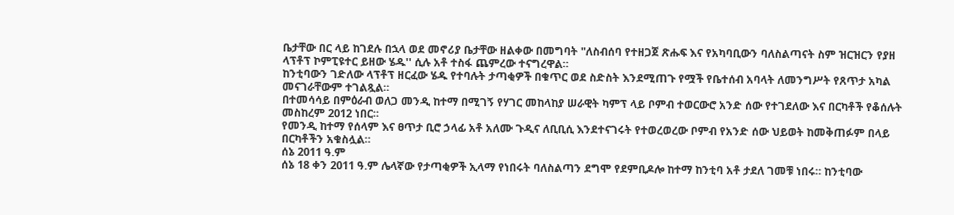ቤታቸው በር ላይ ከገደሉ በኋላ ወደ መኖሪያ ቤታቸው ዘልቀው በመግባት "ለስብሰባ የተዘጋጀ ጽሑፍ እና የአካባቢውን ባለስልጣናት ስም ዝርዝርን የያዘ ላፕቶፕ ኮምፒዩተር ይዘው ሄዱ'' ሲሉ አቶ ተስፋ ጨምረው ተናግረዋል።
ከንቲባውን ገድለው ላፕቶፕ ዘርፈው ሄዱ የተባሉት ታጣቂዎች በቁጥር ወደ ስድስት እንደሚጠጉ የሟች የቤተሰብ አባላት ለመንግሥት የጸጥታ አካል መናገራቸውም ተገልጿል።
በተመሳሳይ በምዕራብ ወለጋ መንዲ ከተማ በሚገኝ የሃገር መከላከያ ሠራዊት ካምፕ ላይ ቦምብ ተወርውሮ አንድ ሰው የተገደለው እና በርካቶች የቆሰሉት መስከረም 2012 ነበር።
የመንዲ ከተማ የሰላም እና ፀጥታ ቢሮ ኃላፊ አቶ አለሙ ጉዲና ለቢቢሲ እንደተናገሩት የተወረወረው ቦምብ የአንድ ሰው ህይወት ከመቅጠፉም በላይ በርካቶችን አቁስሏል።
ሰኔ 2011 ዓ.ም
ሰኔ 18 ቀን 2011 ዓ.ም ሌላኛው የታጣቂዎች ኢላማ የነበሩት ባለስልጣን ደግሞ የደምቢዶሎ ከተማ ከንቲባ አቶ ታደለ ገመቹ ነበሩ። ከንቲባው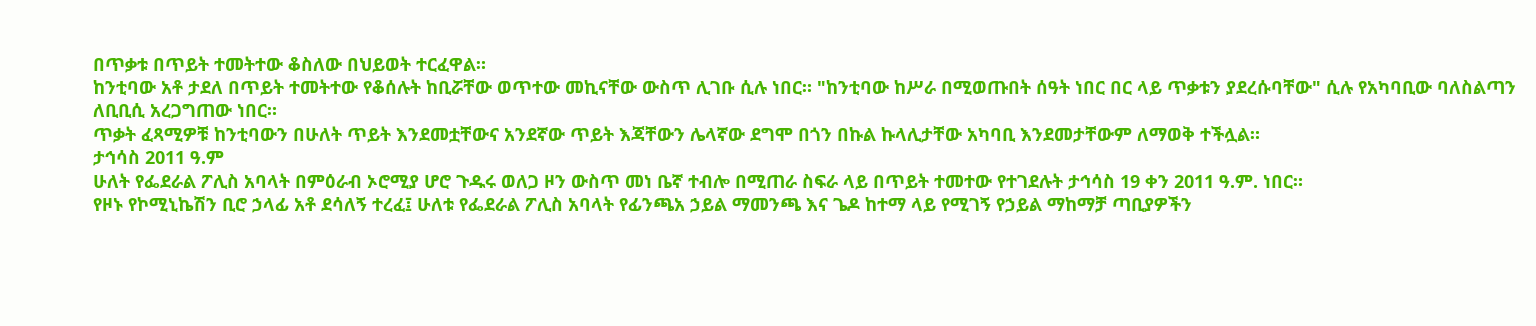በጥቃቱ በጥይት ተመትተው ቆስለው በህይወት ተርፈዋል።
ከንቲባው አቶ ታደለ በጥይት ተመትተው የቆሰሉት ከቢሯቸው ወጥተው መኪናቸው ውስጥ ሊገቡ ሲሉ ነበር። "ከንቲባው ከሥራ በሚወጡበት ሰዓት ነበር በር ላይ ጥቃቱን ያደረሱባቸው" ሲሉ የአካባቢው ባለስልጣን ለቢቢሲ አረጋግጠው ነበር።
ጥቃት ፈጻሚዎቹ ከንቲባውን በሁለት ጥይት እንደመቷቸውና አንደኛው ጥይት እጃቸውን ሌላኛው ደግሞ በጎን በኩል ኩላሊታቸው አካባቢ እንደመታቸውም ለማወቅ ተችሏል።
ታኅሳስ 2011 ዓ.ም
ሁለት የፌደራል ፖሊስ አባላት በምዕራብ ኦሮሚያ ሆሮ ጉዱሩ ወለጋ ዞን ውስጥ መነ ቤኛ ተብሎ በሚጠራ ስፍራ ላይ በጥይት ተመተው የተገደሉት ታኅሳስ 19 ቀን 2011 ዓ.ም. ነበር።
የዞኑ የኮሚኒኬሽን ቢሮ ኃላፊ አቶ ደሳለኝ ተረፈ፤ ሁለቱ የፌደራል ፖሊስ አባላት የፊንጫአ ኃይል ማመንጫ እና ጌዶ ከተማ ላይ የሚገኝ የኃይል ማከማቻ ጣቢያዎችን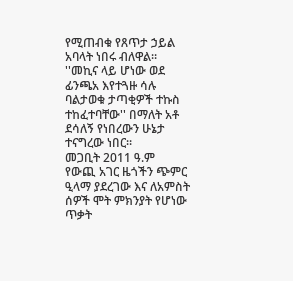የሚጠብቁ የጸጥታ ኃይል አባላት ነበሩ ብለዋል።
''መኪና ላይ ሆነው ወደ ፊንጫአ እየተጓዙ ሳሉ ባልታወቁ ታጣቂዎች ተኩስ ተከፈተባቸው'' በማለት አቶ ደሳለኝ የነበረውን ሁኔታ ተናግረው ነበር።
መጋቢት 2011 ዓ.ም
የውጪ አገር ዜጎችን ጭምር ዒላማ ያደረገው እና ለአምስት ሰዎች ሞት ምክንያት የሆነው ጥቃት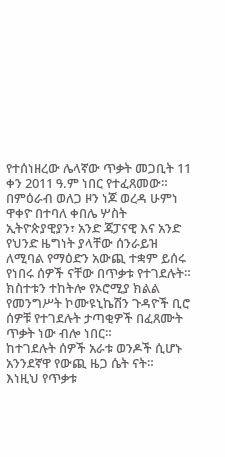የተሰነዘረው ሌላኛው ጥቃት መጋቢት 11 ቀን 2011 ዓ.ም ነበር የተፈጸመው።
በምዕራብ ወለጋ ዞን ነጆ ወረዳ ሁምነ ዋቀዮ በተባለ ቀበሌ ሦስት ኢትዮጵያዊያን፣ አንድ ጃፓናዊ እና አንድ የህንድ ዜግነት ያላቸው ሰንራይዝ ለሚባል የማዕድን አውጪ ተቋም ይሰሩ የነበሩ ሰዎች ናቸው በጥቃቱ የተገደሉት።
ክስተቱን ተከትሎ የኦሮሚያ ክልል የመንግሥት ኮሙዩኒኬሽን ጉዳዮች ቢሮ ሰዎቹ የተገደሉት ታጣቂዎች በፈጸሙት ጥቃት ነው ብሎ ነበር።
ከተገደሉት ሰዎች አራቱ ወንዶች ሲሆኑ አንንደኛዋ የውጪ ዜጋ ሴት ናት።
እነዚህ የጥቃቱ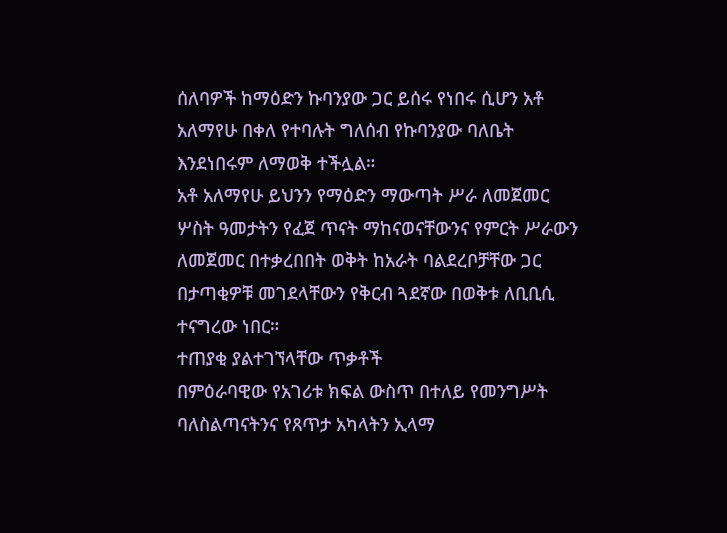ሰለባዎች ከማዕድን ኩባንያው ጋር ይሰሩ የነበሩ ሲሆን አቶ አለማየሁ በቀለ የተባሉት ግለሰብ የኩባንያው ባለቤት እንደነበሩም ለማወቅ ተችሏል።
አቶ አለማየሁ ይህንን የማዕድን ማውጣት ሥራ ለመጀመር ሦስት ዓመታትን የፈጀ ጥናት ማከናወናቸውንና የምርት ሥራውን ለመጀመር በተቃረበበት ወቅት ከአራት ባልደረቦቻቸው ጋር በታጣቂዎቹ መገደላቸውን የቅርብ ጓደኛው በወቅቱ ለቢቢሲ ተናግረው ነበር።
ተጠያቂ ያልተገኘላቸው ጥቃቶች
በምዕራባዊው የአገሪቱ ክፍል ውስጥ በተለይ የመንግሥት ባለስልጣናትንና የጸጥታ አካላትን ኢላማ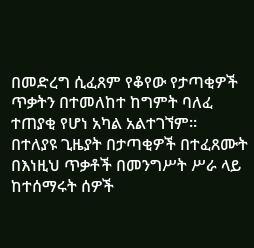በመድረግ ሲፈጸም የቆየው የታጣቂዎች ጥቃትን በተመለከተ ከግምት ባለፈ ተጠያቂ የሆነ አካል አልተገኘም።
በተለያዩ ጊዜያት በታጣቂዎች በተፈጸሙት በእነዚህ ጥቃቶች በመንግሥት ሥራ ላይ ከተሰማሩት ሰዎች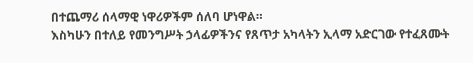በተጨማሪ ሰላማዊ ነዋሪዎችም ሰለባ ሆነዋል።
እስካሁን በተለይ የመንግሥት ኃላፊዎችንና የጸጥታ አካላትን ኢላማ አድርገው የተፈጸሙት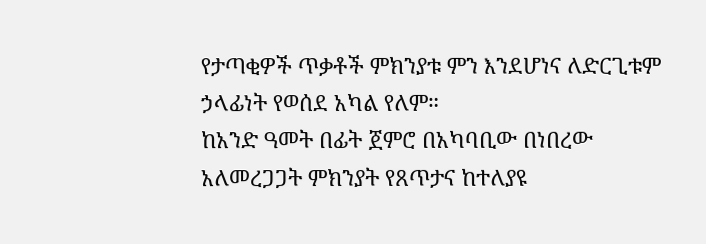የታጣቂዎች ጥቃቶች ምክንያቱ ምን እንደሆነና ለድርጊቱም ኃላፊነት የወሰደ አካል የለም።
ከአንድ ዓመት በፊት ጀምሮ በአካባቢው በነበረው አለመረጋጋት ምክንያት የጸጥታና ከተለያዩ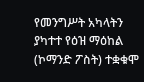የመንግሥት አካላትን ያካተተ የዕዝ ማዕከል (ኮማንድ ፖስት) ተቋቁሞ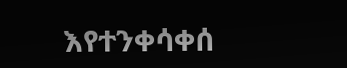እየተንቀሳቀሰ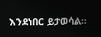እንደነበር ይታወሳል።